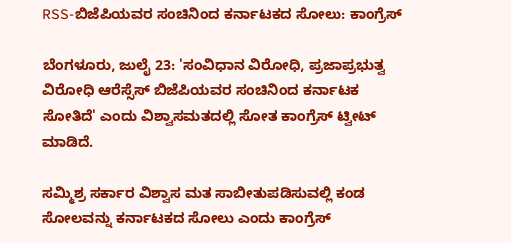RSS-ಬಿಜೆಪಿಯವರ ಸಂಚಿನಿಂದ ಕರ್ನಾಟಕದ ಸೋಲು: ಕಾಂಗ್ರೆಸ್

ಬೆಂಗಳೂರು, ಜುಲೈ 23: 'ಸಂವಿಧಾನ ವಿರೋಧಿ, ಪ್ರಜಾಪ್ರಭುತ್ವ ವಿರೋಧಿ ಆರೆಸ್ಸೆಸ್ ಬಿಜೆಪಿಯವರ ಸಂಚಿನಿಂದ ಕರ್ನಾಟಕ ಸೋತಿದೆ' ಎಂದು ವಿಶ್ವಾಸಮತದಲ್ಲಿ ಸೋತ ಕಾಂಗ್ರೆಸ್ ಟ್ವೀಟ್ ಮಾಡಿದೆ.

ಸಮ್ಮಿಶ್ರ ಸರ್ಕಾರ ವಿಶ್ವಾಸ ಮತ ಸಾಬೀತುಪಡಿಸುವಲ್ಲಿ ಕಂಡ ಸೋಲವನ್ನು ಕರ್ನಾಟಕದ ಸೋಲು ಎಂದು ಕಾಂಗ್ರೆಸ್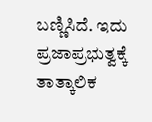ಬಣ್ಣಿಸಿದೆ. ಇದು ಪ್ರಜಾಪ್ರಭುತ್ವಕ್ಕೆ ತಾತ್ಕಾಲಿಕ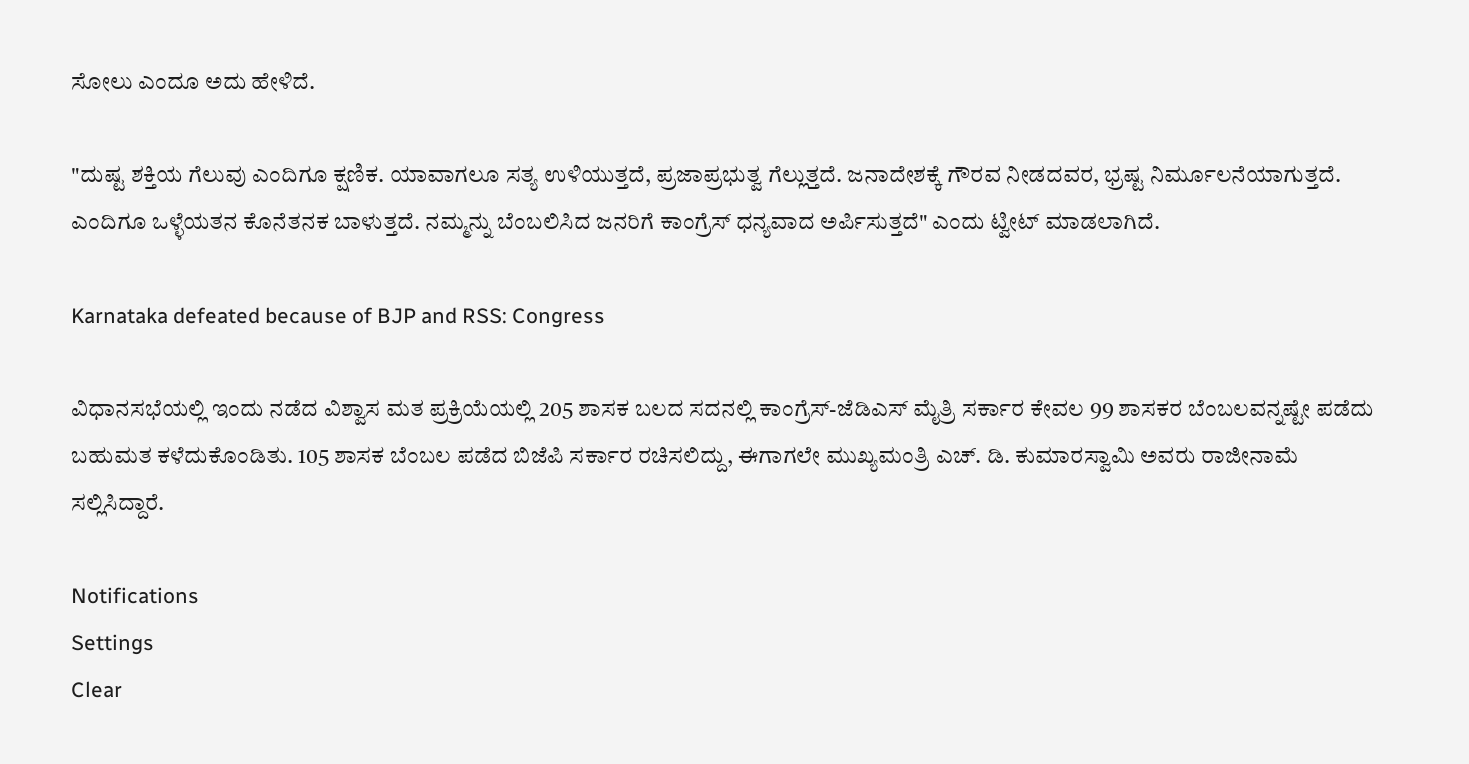ಸೋಲು ಎಂದೂ ಅದು ಹೇಳಿದೆ.

"ದುಷ್ಟ ಶಕ್ತಿಯ ಗೆಲುವು ಎಂದಿಗೂ ಕ್ಷಣಿಕ. ಯಾವಾಗಲೂ ಸತ್ಯ ಉಳಿಯುತ್ತದೆ, ಪ್ರಜಾಪ್ರಭುತ್ವ ಗೆಲ್ಲುತ್ತದೆ. ಜನಾದೇಶಕ್ಕೆ ಗೌರವ ನೀಡದವರ, ಭ್ರಷ್ಟ ನಿರ್ಮೂಲನೆಯಾಗುತ್ತದೆ. ಎಂದಿಗೂ ಒಳ್ಳೆಯತನ ಕೊನೆತನಕ ಬಾಳುತ್ತದೆ. ನಮ್ಮನ್ನು ಬೆಂಬಲಿಸಿದ ಜನರಿಗೆ ಕಾಂಗ್ರೆಸ್ ಧನ್ಯವಾದ ಅರ್ಪಿಸುತ್ತದೆ" ಎಂದು ಟ್ವೀಟ್ ಮಾಡಲಾಗಿದೆ.

Karnataka defeated because of BJP and RSS: Congress

ವಿಧಾನಸಭೆಯಲ್ಲಿ ಇಂದು ನಡೆದ ವಿಶ್ವಾಸ ಮತ ಪ್ರಕ್ರಿಯೆಯಲ್ಲಿ 205 ಶಾಸಕ ಬಲದ ಸದನಲ್ಲಿ ಕಾಂಗ್ರೆಸ್-ಜೆಡಿಎಸ್ ಮೈತ್ರಿ ಸರ್ಕಾರ ಕೇವಲ 99 ಶಾಸಕರ ಬೆಂಬಲವನ್ನಷ್ಟೇ ಪಡೆದು ಬಹುಮತ ಕಳೆದುಕೊಂಡಿತು. 105 ಶಾಸಕ ಬೆಂಬಲ ಪಡೆದ ಬಿಜೆಪಿ ಸರ್ಕಾರ ರಚಿಸಲಿದ್ದು, ಈಗಾಗಲೇ ಮುಖ್ಯಮಂತ್ರಿ ಎಚ್. ಡಿ. ಕುಮಾರಸ್ವಾಮಿ ಅವರು ರಾಜೀನಾಮೆ ಸಲ್ಲಿಸಿದ್ದಾರೆ.

Notifications
Settings
Clear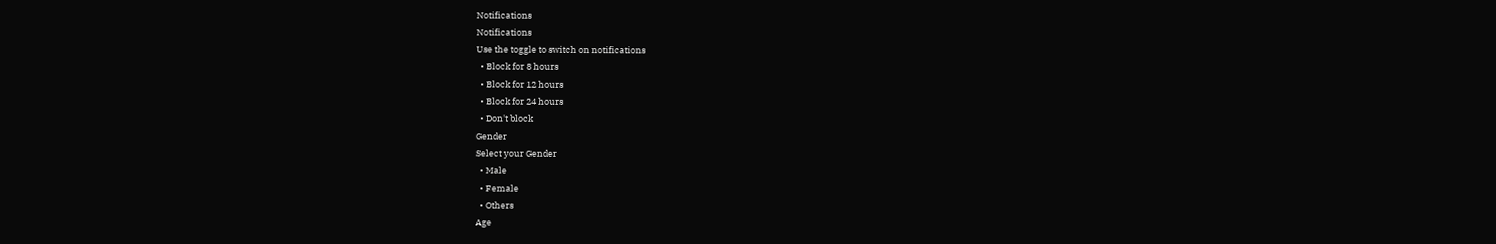Notifications
Notifications
Use the toggle to switch on notifications
  • Block for 8 hours
  • Block for 12 hours
  • Block for 24 hours
  • Don't block
Gender
Select your Gender
  • Male
  • Female
  • Others
Age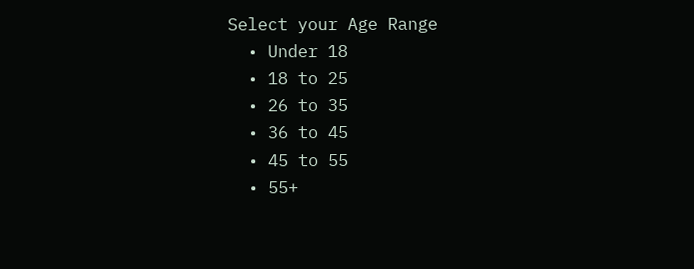Select your Age Range
  • Under 18
  • 18 to 25
  • 26 to 35
  • 36 to 45
  • 45 to 55
  • 55+